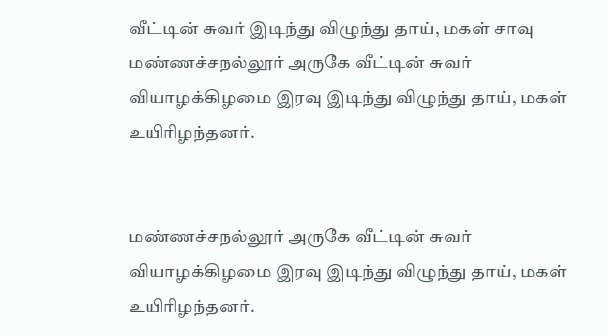வீட்டின் சுவர் இடிந்து விழுந்து தாய், மகள் சாவு
மண்ணச்சநல்லூர் அருகே வீட்டின் சுவர் வியாழக்கிழமை இரவு இடிந்து விழுந்து தாய், மகள் உயிரிழந்தனர்.


மண்ணச்சநல்லூர் அருகே வீட்டின் சுவர் வியாழக்கிழமை இரவு இடிந்து விழுந்து தாய், மகள் உயிரிழந்தனர்.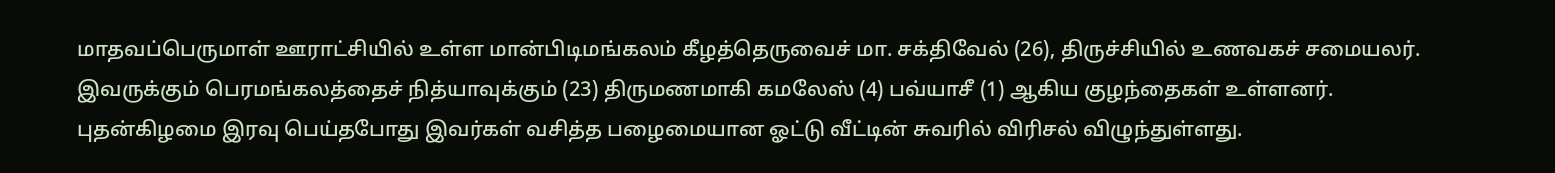மாதவப்பெருமாள் ஊராட்சியில் உள்ள மான்பிடிமங்கலம் கீழத்தெருவைச் மா. சக்திவேல் (26), திருச்சியில் உணவகச் சமையலர். இவருக்கும் பெரமங்கலத்தைச் நித்யாவுக்கும் (23) திருமணமாகி கமலேஸ் (4) பவ்யாசீ (1) ஆகிய குழந்தைகள் உள்ளனர்.
புதன்கிழமை இரவு பெய்தபோது இவர்கள் வசித்த பழைமையான ஓட்டு வீட்டின் சுவரில் விரிசல் விழுந்துள்ளது.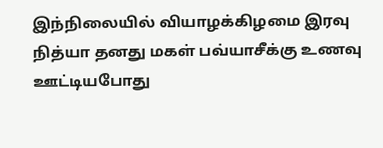இந்நிலையில் வியாழக்கிழமை இரவு நித்யா தனது மகள் பவ்யாசீக்கு உணவு ஊட்டியபோது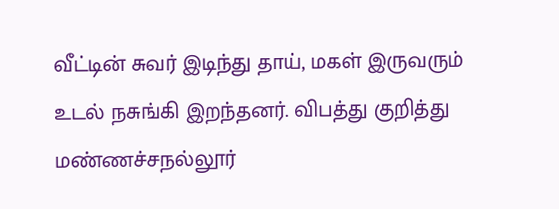வீட்டின் சுவர் இடிந்து தாய், மகள் இருவரும் உடல் நசுங்கி இறந்தனர். விபத்து குறித்து மண்ணச்சநல்லூர்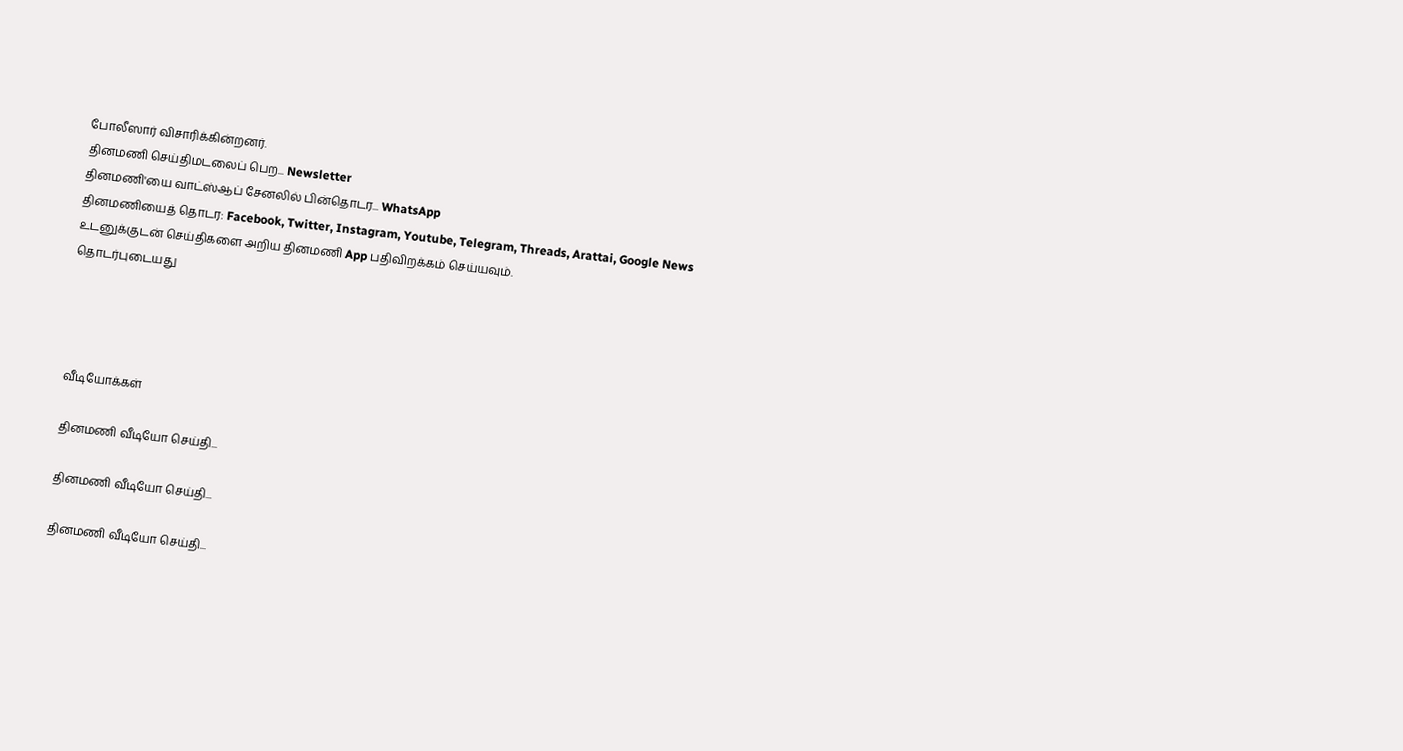போலீஸார் விசாரிக்கின்றனர்.
தினமணி செய்திமடலைப் பெற... Newsletter
தினமணி'யை வாட்ஸ்ஆப் சேனலில் பின்தொடர... WhatsApp
தினமணியைத் தொடர: Facebook, Twitter, Instagram, Youtube, Telegram, Threads, Arattai, Google News
உடனுக்குடன் செய்திகளை அறிய தினமணி App பதிவிறக்கம் செய்யவும்.
தொடர்புடையது




வீடியோக்கள்

தினமணி வீடியோ செய்தி...

தினமணி வீடியோ செய்தி...

தினமணி வீடியோ செய்தி...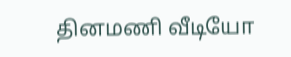தினமணி வீடியோ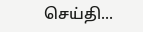செய்தி...